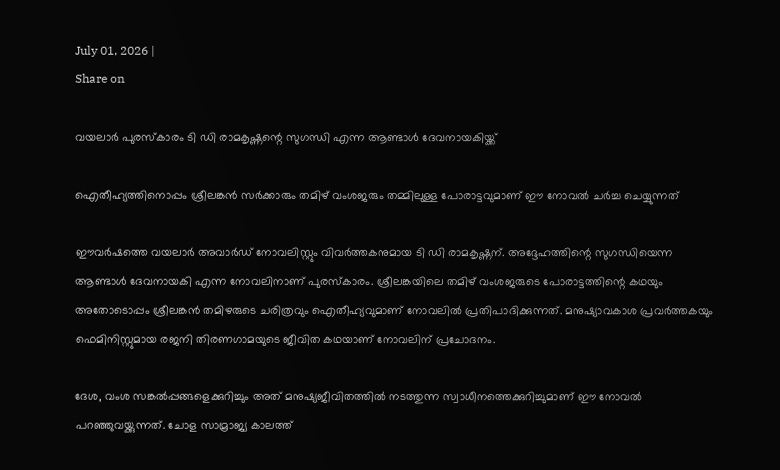July 01, 2026 |
Share on

വയലാര്‍ പുരസ്‌കാരം ടി ഡി രാമകൃഷ്ണന്റെ സുഗന്ധി എന്ന ആണ്ടാള്‍ ദേവനായകിയ്ക്ക്

ഐതീഹ്യത്തിനൊപ്പം ശ്രീലങ്കന്‍ സര്‍ക്കാരും തമിഴ് വംശജരും തമ്മിലുള്ള പോരാട്ടവുമാണ് ഈ നോവല്‍ ചര്‍ച്ച ചെയ്യുന്നത്

ഈവര്‍ഷത്തെ വയലാര്‍ അവാര്‍ഡ് നോവലിസ്റ്റും വിവര്‍ത്തകനുമായ ടി ഡി രാമകൃഷ്ണന്. അദ്ദേഹത്തിന്റെ സുഗന്ധിയെന്ന ആണ്ടാള്‍ ദേവനായകി എന്ന നോവലിനാണ് പുരസ്‌കാരം. ശ്രീലങ്കയിലെ തമിഴ് വംശജരുടെ പോരാട്ടത്തിന്റെ കഥയും അതോടൊപ്പം ശ്രീലങ്കന്‍ തമിഴരുടെ ചരിത്രവും ഐതീഹ്യവുമാണ് നോവലില്‍ പ്രതിപാദിക്കുന്നത്. മനുഷ്യാവകാശ പ്രവര്‍ത്തകയും ഫെമിനിസ്റ്റുമായ രജനി തിരണഗാമയുടെ ജീവിത കഥയാണ് നോവലിന് പ്രചോദനം.

ദേശ, വംശ സങ്കല്‍പ്പങ്ങളെക്കുറിച്ചും അത് മനുഷ്യജീവിതത്തില്‍ നടത്തുന്ന സ്വാധീനത്തെക്കുറിച്ചുമാണ് ഈ നോവല്‍ പറഞ്ഞുവയ്ക്കുന്നത്. ചോള സാമ്രാജ്യ കാലത്ത്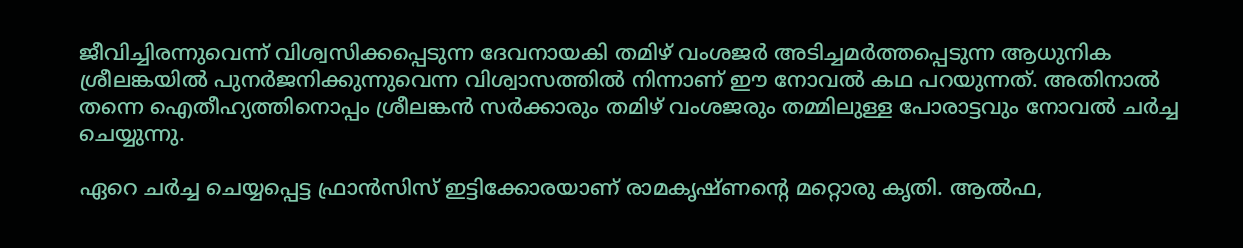ജീവിച്ചിരന്നുവെന്ന് വിശ്വസിക്കപ്പെടുന്ന ദേവനായകി തമിഴ് വംശജര്‍ അടിച്ചമര്‍ത്തപ്പെടുന്ന ആധുനിക ശ്രീലങ്കയില്‍ പുനര്‍ജനിക്കുന്നുവെന്ന വിശ്വാസത്തില്‍ നിന്നാണ് ഈ നോവല്‍ കഥ പറയുന്നത്. അതിനാല്‍ തന്നെ ഐതീഹ്യത്തിനൊപ്പം ശ്രീലങ്കന്‍ സര്‍ക്കാരും തമിഴ് വംശജരും തമ്മിലുള്ള പോരാട്ടവും നോവല്‍ ചര്‍ച്ച ചെയ്യുന്നു.

ഏറെ ചര്‍ച്ച ചെയ്യപ്പെട്ട ഫ്രാന്‍സിസ് ഇട്ടിക്കോരയാണ് രാമകൃഷ്ണന്റെ മറ്റൊരു കൃതി. ആല്‍ഫ,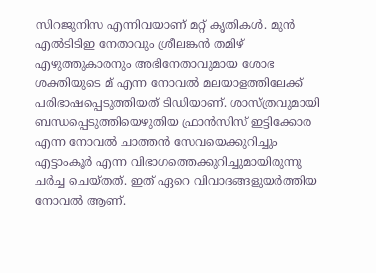സിറജുനിസ എന്നിവയാണ് മറ്റ് കൃതികള്‍. മുന്‍ എല്‍ടിടിഇ നേതാവും ശ്രീലങ്കന്‍ തമിഴ് എഴുത്തുകാരനും അഭിനേതാവുമായ ശോഭ ശക്തിയുടെ മ് എന്ന നോവല്‍ മലയാളത്തിലേക്ക് പരിഭാഷപ്പെടുത്തിയത് ടിഡിയാണ്. ശാസ്ത്രവുമായി ബന്ധപ്പെടുത്തിയെഴുതിയ ഫ്രാന്‍സിസ് ഇട്ടിക്കോര എന്ന നോവല്‍ ചാത്തന്‍ സേവയെക്കുറിച്ചും എട്ടാംകൂര്‍ എന്ന വിഭാഗത്തെക്കുറിച്ചുമായിരുന്നു ചര്‍ച്ച ചെയ്തത്. ഇത് ഏറെ വിവാദങ്ങളുയര്‍ത്തിയ നോവല്‍ ആണ്.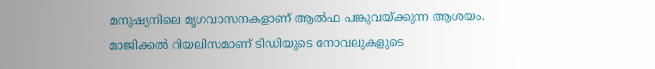മനുഷ്യനിലെ മൃഗവാസനകളാണ് ആല്‍ഫ പങ്കുവയ്ക്കുന്ന ആശയം. മാജിക്കല്‍ റിയലിസമാണ് ടിഡിയുടെ നോവലുകളുടെ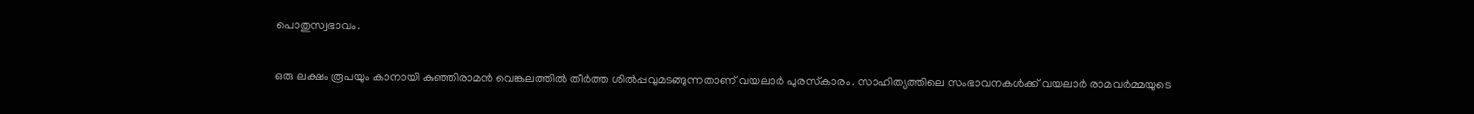പൊതുസ്വഭാവം.

ഒരു ലക്ഷം രൂപയും കാനായി കുഞ്ഞിരാമന്‍ വെങ്കലത്തില്‍ തീര്‍ത്ത ശില്‍പ്പവുമടങ്ങുന്നതാണ് വയലാര്‍ പുരസ്‌കാരം. സാഹിത്യത്തിലെ സംഭാവനകള്‍ക്ക് വയലാര്‍ രാമവര്‍മ്മയുടെ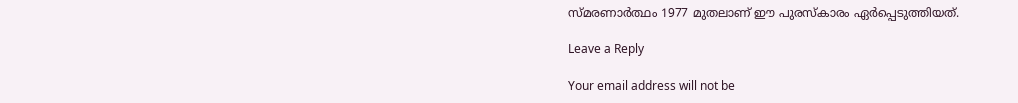സ്മരണാര്‍ത്ഥം 1977 മുതലാണ് ഈ പുരസ്‌കാരം ഏര്‍പ്പെടുത്തിയത്.

Leave a Reply

Your email address will not be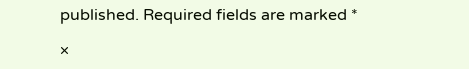published. Required fields are marked *

×